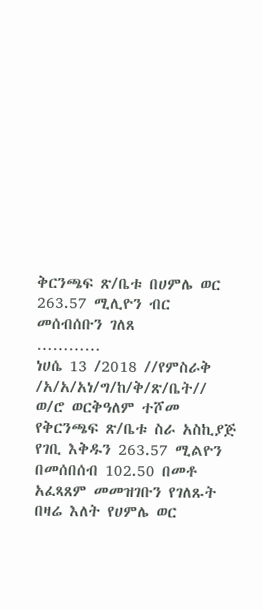ቅርንጫፍ ጽ/ቤቱ በሀምሌ ወር 263.57 ሚሊዮን ብር መሰብሰቡን ገለጸ
…………
ነሀሴ 13 /2018 //የምስራቅ /አ/አ/አነ/ግ/ከ/ቅ/ጽ/ቤት//
ወ/ሮ ወርቅዓለም ተሾመ የቅርንጫፍ ጽ/ቤቱ ስራ አስኪያጅ የገቢ እቅዱን 263.57 ሚልዮን በመሰበሰብ 102.50 በመቶ አፈጻጸም መመዝገቡን የገለጹት በዛሬ እለት የሀምሌ ወር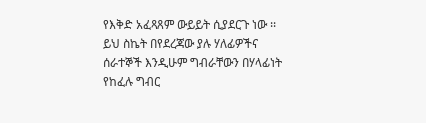የእቅድ አፈጻጸም ውይይት ሲያደርጉ ነው ፡፡ይህ ስኬት በየደረጃው ያሉ ሃለፊዎችና ሰራተኞች እንዲሁም ግብራቸውን በሃላፊነት የከፈሉ ግብር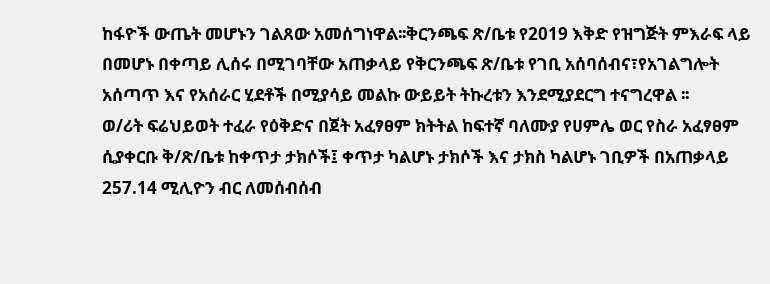ከፋዮች ውጤት መሆኑን ገልጸው አመሰግነዋል፡፡ቅርንጫፍ ጽ/ቤቱ የ2019 እቅድ የዝግጅት ምእራፍ ላይ በመሆኑ በቀጣይ ሊሰሩ በሚገባቸው አጠቃላይ የቅርንጫፍ ጽ/ቤቱ የገቢ አሰባሰብና፣የአገልግሎት አሰጣጥ እና የአሰራር ሂደቶች በሚያሳይ መልኩ ውይይት ትኩረቱን እንደሚያደርግ ተናግረዋል ፡፡
ወ/ሪት ፍሬህይወት ተፈራ የዕቅድና በጀት አፈፃፀም ክትትል ከፍተኛ ባለሙያ የሀምሌ ወር የስራ አፈፃፀም ሲያቀርቡ ቅ/ጽ/ቤቱ ከቀጥታ ታክሶች፤ ቀጥታ ካልሆኑ ታክሶች እና ታክስ ካልሆኑ ገቢዎች በአጠቃላይ 257.14 ሚሊዮን ብር ለመሰብሰብ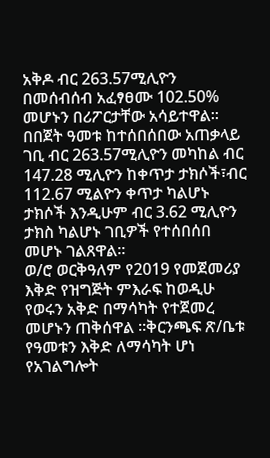አቅዶ ብር 263.57ሚሊዮን በመሰብሰብ አፈፃፀሙ 102.50% መሆኑን በሪፖርታቸው አሳይተዋል፡፡
በበጀት ዓመቱ ከተሰበሰበው አጠቃላይ ገቢ ብር 263.57ሚሊዮን መካከል ብር 147.28 ሚሊዮን ከቀጥታ ታክሶች፣ብር 112.67 ሚልዮን ቀጥታ ካልሆኑ ታክሶች እንዲሁም ብር 3.62 ሚሊዮን ታክስ ካልሆኑ ገቢዎች የተሰበሰበ መሆኑ ገልጸዋል።
ወ/ሮ ወርቅዓለም የ2019 የመጀመሪያ እቅድ የዝግጅት ምእራፍ ከወዲሁ የወሩን አቅድ በማሳካት የተጀመረ መሆኑን ጠቅሰዋል ፡፡ቅርንጫፍ ጽ/ቤቱ የዓመቱን እቅድ ለማሳካት ሆነ የአገልግሎት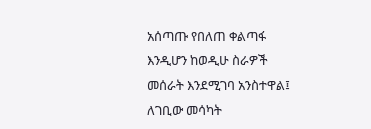አሰጣጡ የበለጠ ቀልጣፋ እንዲሆን ከወዲሁ ስራዎች መሰራት እንደሚገባ አንስተዋል፤ ለገቢው መሳካት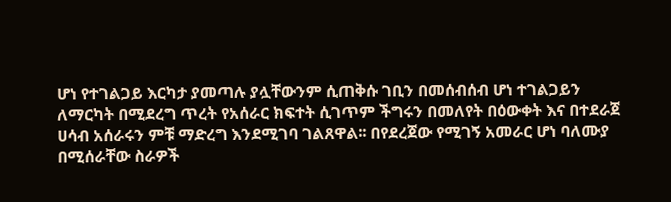ሆነ የተገልጋይ እርካታ ያመጣሉ ያሏቸውንም ሲጠቅሱ ገቢን በመሰብሰብ ሆነ ተገልጋይን ለማርካት በሚደረግ ጥረት የአሰራር ክፍተት ሲገጥም ችግሩን በመለየት በዕውቀት እና በተደራጀ ሀሳብ አሰራሩን ምቹ ማድረግ እንደሚገባ ገልጸዋል፡፡ በየደረጀው የሚገኝ አመራር ሆነ ባለሙያ በሚሰራቸው ስራዎች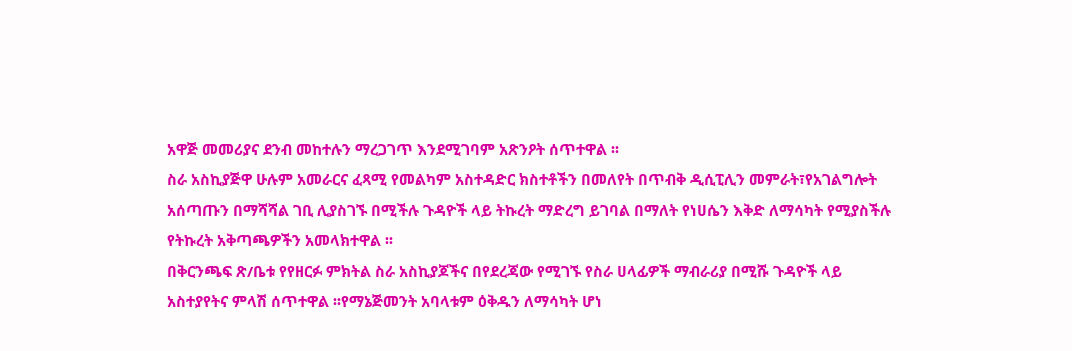አዋጅ መመሪያና ደንብ መከተሉን ማረጋገጥ እንደሚገባም አጽንዖት ሰጥተዋል ፡፡
ስራ አስኪያጅዋ ሁሉም አመራርና ፈጻሚ የመልካም አስተዳድር ክስተቶችን በመለየት በጥብቅ ዲሲፒሊን መምራት፣የአገልግሎት አሰጣጡን በማሻሻል ገቢ ሊያስገኙ በሚችሉ ጉዳዮች ላይ ትኩረት ማድረግ ይገባል በማለት የነሀሴን እቅድ ለማሳካት የሚያስችሉ የትኩረት አቅጣጫዎችን አመላክተዋል ፡፡
በቅርንጫፍ ጽ/ቤቱ የየዘርፉ ምክትል ስራ አስኪያጆችና በየደረጃው የሚገኙ የስራ ሀላፊዎች ማብራሪያ በሚሹ ጉዳዮች ላይ አስተያየትና ምላሽ ሰጥተዋል ፡፡የማኔጅመንት አባላቱም ዕቅዱን ለማሳካት ሆነ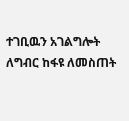ተገቢዉን አገልግሎት ለግብር ከፋዩ ለመስጠት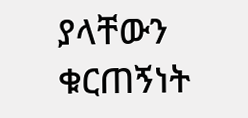ያላቸውን ቁርጠኝነት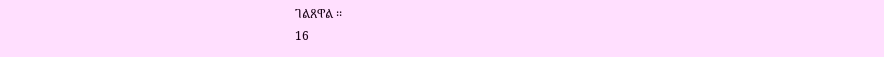ገልጸዋል ፡፡
16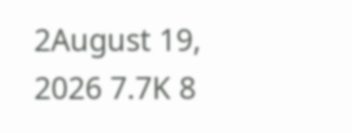2August 19, 2026 7.7K 8